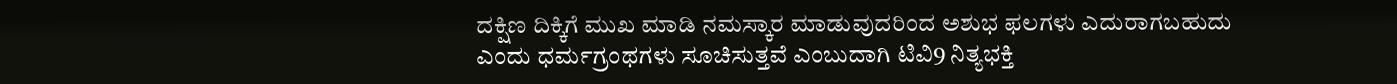ದಕ್ಷಿಣ ದಿಕ್ಕಿಗೆ ಮುಖ ಮಾಡಿ ನಮಸ್ಕಾರ ಮಾಡುವುದರಿಂದ ಅಶುಭ ಫಲಗಳು ಎದುರಾಗಬಹುದು ಎಂದು ಧರ್ಮಗ್ರಂಥಗಳು ಸೂಚಿಸುತ್ತವೆ ಎಂಬುದಾಗಿ ಟಿವಿ9 ನಿತ್ಯಭಕ್ತಿ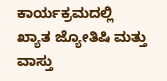ಕಾರ್ಯಕ್ರಮದಲ್ಲಿ ಖ್ಯಾತ ಜ್ಯೋತಿಷಿ ಮತ್ತು ವಾಸ್ತು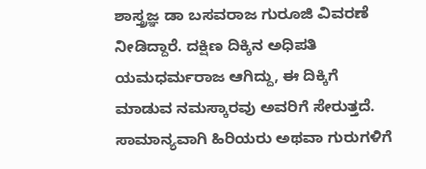ಶಾಸ್ತ್ರಜ್ಞ ಡಾ ಬಸವರಾಜ ಗುರೂಜಿ ವಿವರಣೆ ನೀಡಿದ್ದಾರೆ. ದಕ್ಷಿಣ ದಿಕ್ಕಿನ ಅಧಿಪತಿ ಯಮಧರ್ಮರಾಜ ಆಗಿದ್ದು, ಈ ದಿಕ್ಕಿಗೆ ಮಾಡುವ ನಮಸ್ಕಾರವು ಅವರಿಗೆ ಸೇರುತ್ತದೆ. ಸಾಮಾನ್ಯವಾಗಿ ಹಿರಿಯರು ಅಥವಾ ಗುರುಗಳಿಗೆ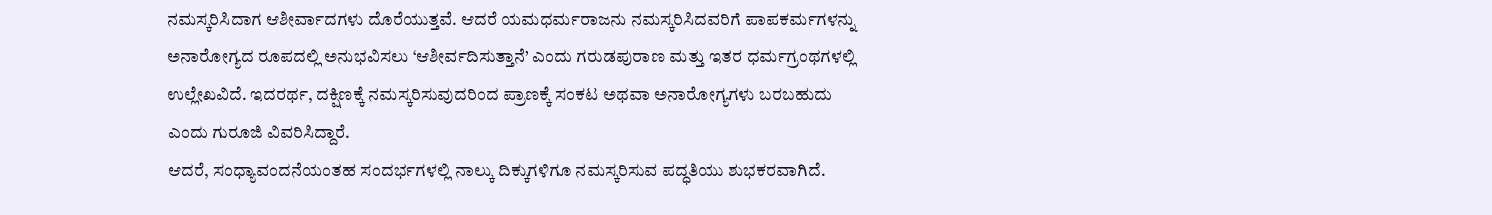ನಮಸ್ಕರಿಸಿದಾಗ ಆಶೀರ್ವಾದಗಳು ದೊರೆಯುತ್ತವೆ. ಆದರೆ ಯಮಧರ್ಮರಾಜನು ನಮಸ್ಕರಿಸಿದವರಿಗೆ ಪಾಪಕರ್ಮಗಳನ್ನು ಅನಾರೋಗ್ಯದ ರೂಪದಲ್ಲಿ ಅನುಭವಿಸಲು ‘ಆಶೀರ್ವದಿಸುತ್ತಾನೆ’ ಎಂದು ಗರುಡಪುರಾಣ ಮತ್ತು ಇತರ ಧರ್ಮಗ್ರಂಥಗಳಲ್ಲಿ ಉಲ್ಲೇಖವಿದೆ. ಇದರರ್ಥ, ದಕ್ಷಿಣಕ್ಕೆ ನಮಸ್ಕರಿಸುವುದರಿಂದ ಪ್ರಾಣಕ್ಕೆ ಸಂಕಟ ಅಥವಾ ಅನಾರೋಗ್ಯಗಳು ಬರಬಹುದು ಎಂದು ಗುರೂಜಿ ವಿವರಿಸಿದ್ದಾರೆ.
ಆದರೆ, ಸಂಧ್ಯಾವಂದನೆಯಂತಹ ಸಂದರ್ಭಗಳಲ್ಲಿ ನಾಲ್ಕು ದಿಕ್ಕುಗಳಿಗೂ ನಮಸ್ಕರಿಸುವ ಪದ್ಧತಿಯು ಶುಭಕರವಾಗಿದೆ.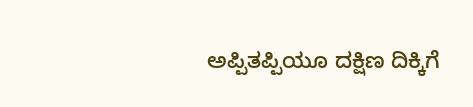ಅಪ್ಪಿತಪ್ಪಿಯೂ ದಕ್ಷಿಣ ದಿಕ್ಕಿಗೆ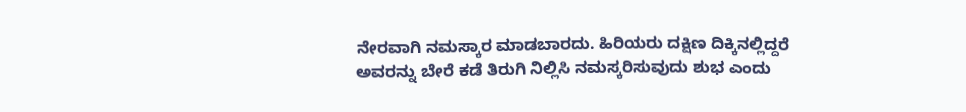ನೇರವಾಗಿ ನಮಸ್ಕಾರ ಮಾಡಬಾರದು. ಹಿರಿಯರು ದಕ್ಷಿಣ ದಿಕ್ಕಿನಲ್ಲಿದ್ದರೆ ಅವರನ್ನು ಬೇರೆ ಕಡೆ ತಿರುಗಿ ನಿಲ್ಲಿಸಿ ನಮಸ್ಕರಿಸುವುದು ಶುಭ ಎಂದು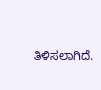ತಿಳಿಸಲಾಗಿದೆ.